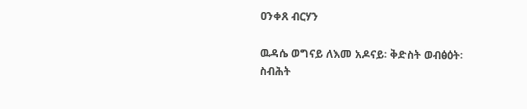ዐንቀጸ ብርሃን

ዉዳሴ ወግናይ ለእመ አዶናይ፡ ቅድስት ወብፅዕት፡ ስብሕት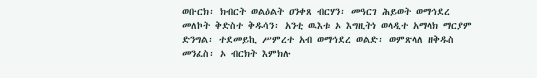ወቡርክ፡ ክብርት ወልዕልት ዐንቀጸ ብርሃን፡ መዓርገ ሕይወት ወማኅደረ መለኮት ቅድስተ ቅዱሳን፡ አንቲ ዉእቱ ኦ እግዚትነ ወላዲተ አማላክ ማርያም ድንግል፡ ተደመይኪ ሥምረተ አብ ወማኅደረ ወልድ፡ ወምጽላለ ዘቅዱስ መንፈስ፡ ኦ ብርክት እምክሉ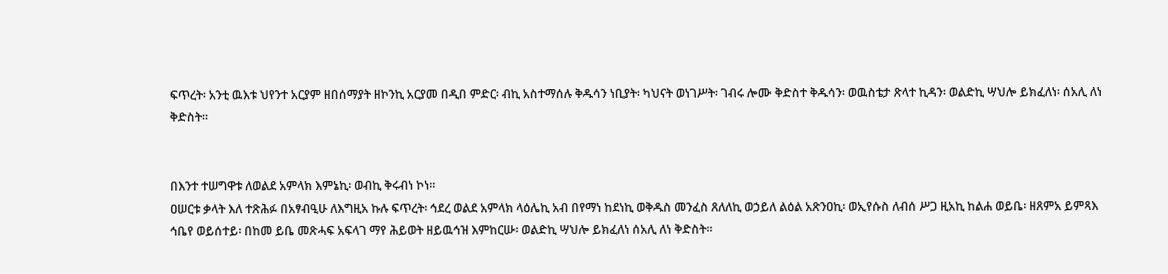ፍጥረት፡ አንቲ ዉእቱ ህየንተ አርያም ዘበሰማያት ዘኮንኪ አርያመ በዲበ ምድር፡ ብኪ አስተማሰሉ ቅዱሳን ነቢያት፡ ካህናት ወነገሥት፡ ገብሩ ሎሙ ቅድስተ ቅዱሳን፡ ወዉስቴታ ጽላተ ኪዳን፡ ወልድኪ ሣህሎ ይክፈለነ፡ ሰአሊ ለነ ቅድስት።


በእንተ ተሠግዋቱ ለወልደ አምላክ እምኔኪ፡ ወብኪ ቅሩብነ ኮነ።
ዐሠርቱ ቃላት እለ ተጽሕፉ በአፃብዒሁ ለእግዚአ ኩሉ ፍጥረት፡ ኅደረ ወልደ አምላክ ላዕሌኪ አብ በየማነ ከደነኪ ወቅዱስ መንፈስ ጸለለኪ ወኃይለ ልዕል አጽንዐኪ፡ ወኢየሱስ ለብሰ ሥጋ ዚአኪ ከልሐ ወይቤ፡ ዘጸምአ ይምጻእ ኅቤየ ወይሰተይ፡ በከመ ይቤ መጽሓፍ አፍላገ ማየ ሕይወት ዘይዉኅዝ እምከርሡ፡ ወልድኪ ሣህሎ ይክፈለነ ሰአሊ ለነ ቅድስት።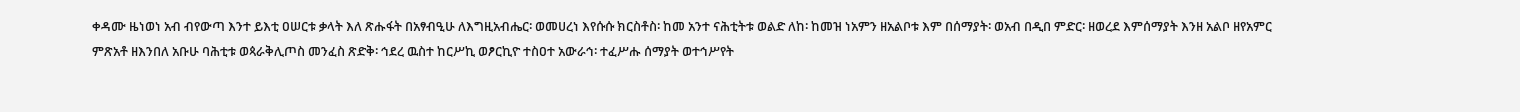ቀዳሙ ዜነወነ አብ ብየውጣ እንተ ይእቲ ዐሠርቱ ቃላት እለ ጽሑፋት በአፃብዒሁ ለእግዚአብሔር፡ ወመሀረነ እየሱሱ ክርስቶስ፡ ከመ አንተ ናሕቲትቱ ወልድ ለከ፡ ከመዝ ነአምን ዘአልቦቱ እም በሰማያት፡ ወአብ በዲበ ምድር፡ ዘወረደ እምሰማያት እንዘ አልቦ ዘየአምር ምጽአቶ ዘእንበለ አቡሁ ባሕቲቱ ወጳራቅሊጦስ መንፈስ ጽድቅ፡ ኅደረ ዉስተ ከርሥኪ ወፆርኪዮ ተስዐተ አውራኅ፡ ተፈሥሑ ሰማያት ወተኅሥየት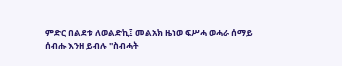ምድር በልደቱ ለወልድኪ፤ መልአክ ዜነወ ፍሥሓ ወሓራ ሰማይ ሰብሑ እንዘ ይብሉ ''ስብሓት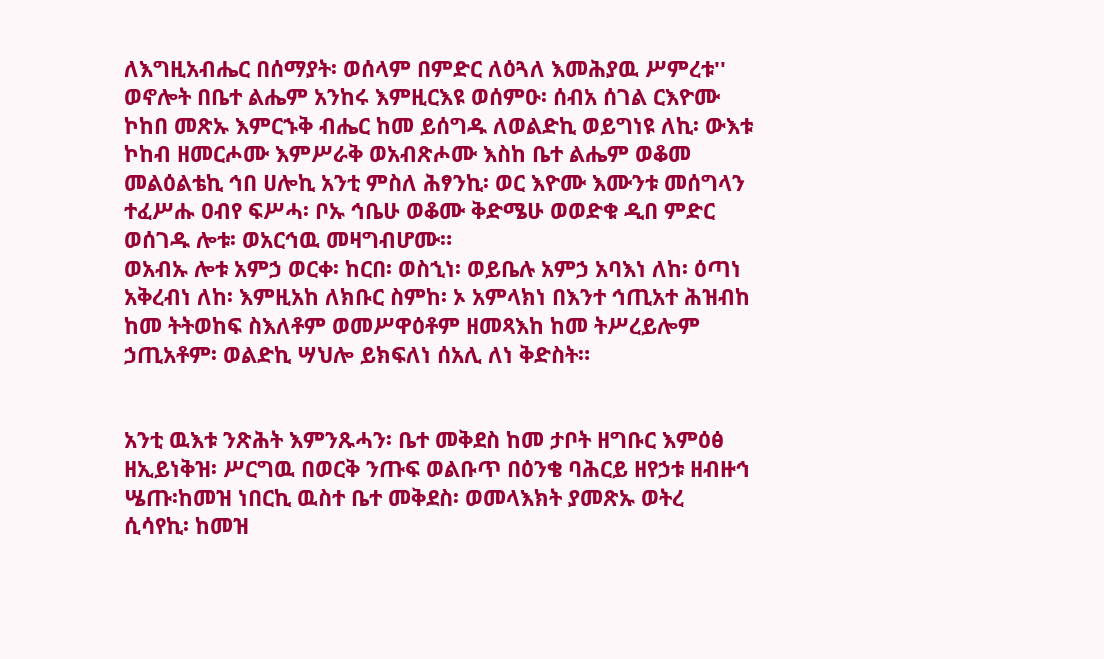ለእግዚአብሔር በሰማያት፡ ወሰላም በምድር ለዕጓለ እመሕያዉ ሥምረቱ'' ወኖሎት በቤተ ልሔም አንከሩ እምዚርእዩ ወሰምዑ፡ ሰብአ ሰገል ርእዮሙ ኮከበ መጽኡ እምርኁቅ ብሔር ከመ ይሰግዱ ለወልድኪ ወይግነዩ ለኪ፡ ውእቱ ኮከብ ዘመርሖሙ እምሥራቅ ወአብጽሖሙ እስከ ቤተ ልሔም ወቆመ መልዕልቴኪ ኅበ ሀሎኪ አንቲ ምስለ ሕፃንኪ፡ ወር እዮሙ እሙንቱ መሰግላን ተፈሥሑ ዐብየ ፍሥሓ፡ ቦኡ ኅቤሁ ወቆሙ ቅድሜሁ ወወድቁ ዲበ ምድር ወሰገዱ ሎቱ፡ ወአርኅዉ መዛግብሆሙ።
ወአብኡ ሎቱ አምኃ ወርቀ፡ ከርበ፡ ወስኂነ፡ ወይቤሉ አምኃ አባእነ ለከ፡ ዕጣነ አቅረብነ ለከ፡ እምዚአከ ለክቡር ስምከ፡ ኦ አምላክነ በእንተ ኅጢአተ ሕዝብከ ከመ ትትወከፍ ስእለቶም ወመሥዋዕቶም ዘመጻእከ ከመ ትሥረይሎም ኃጢአቶም፡ ወልድኪ ሣህሎ ይክፍለነ ሰአሊ ለነ ቅድስት።


አንቲ ዉእቱ ንጽሕት እምንጹሓን፡ ቤተ መቅደስ ከመ ታቦት ዘግቡር እምዕፅ ዘኢይነቅዝ፡ ሥርግዉ በወርቅ ንጡፍ ወልቡጥ በዕንቄ ባሕርይ ዘየኃቱ ዘብዙኅ ሤጡ፡ከመዝ ነበርኪ ዉስተ ቤተ መቅደስ፡ ወመላእክት ያመጽኡ ወትረ ሲሳየኪ፡ ከመዝ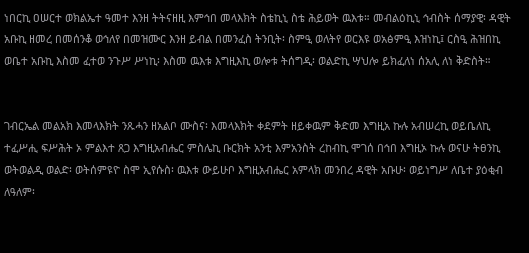ነበርኪ ዐሠርተ ወክልኤተ ዓመተ እንዘ ትትናዘዚ እምኅበ መላእክት ስቴኪኒ ስቴ ሕይወት ዉእቱ። መብልዕኪኒ ኅብስት ሰማያዊ፡ ዳዊት አቡኪ ዘመረ በመሰንቆ ወኅለየ በመዝሙር እንዘ ይብል በመንፈስ ትንቢት፡ ስምዒ ወለትየ ወርእዩ ወአፅምዒ እዝነኪ፤ ርስዒ ሕዝበኪ ወቤተ አቡኪ እስመ ፈተወ ንጉሥ ሥነኪ፡ እስመ ዉእቱ እግዚእኪ ወሎቱ ትሰግዲ፡ ወልድኪ ሣህሎ ይክፈለነ ሰአሊ ለነ ቅድስት።


ገብርኤል መልአክ እመላእክት ንጹሓን ዘአልቦ ሙስና፡ እመላእክት ቀደምት ዘይቀዉም ቅድመ እግዚአ ኩሉ አብሠረኪ ወይቤለኪ ተፈሥሒ ፍሥሕት ኦ ምልእተ ጸጋ እግዚአብሔር ምስሌኪ ቡርክት አንቲ እምአንስት ረከብኪ ሞገሰ በኅበ እግዚኦ ኩሉ ወናሁ ትፀንኪ ወትወልዲ ወልድ፡ ወትሰምዩዮ ስሞ ኢየሱስ፡ ዉእቱ ውይሁቦ እግዚአብሔር አምላክ መንበረ ዳዊት አቡሁ፡ ወይነግሥ ለቤተ ያዕቂብ ለዓለም፡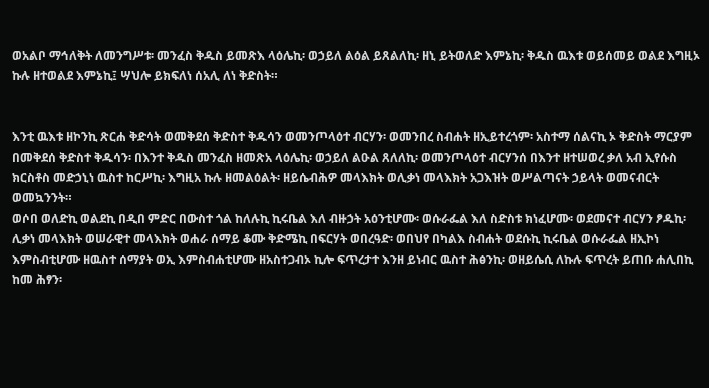ወአልቦ ማኅለቅት ለመንግሥቱ፡ መንፈስ ቅዱስ ይመጽእ ላዕሌኪ፡ ወኃይለ ልዕል ይጸልለኪ፡ ዘኒ ይትወለድ እምኔኪ፡ ቅዱስ ዉእቱ ወይሰመይ ወልደ እግዚኦ ኩሉ ዘተወልደ እምኔኪ፤ ሣህሎ ይክፍለነ ሰአሊ ለነ ቅድስት።


እንቲ ዉእቱ ዘኮንኪ ጽርሐ ቅድሳት ወመቅደሰ ቅድስተ ቅዱሳን ወመንጦላዕተ ብርሃን፡ ወመንበረ ስብሐት ዘኢይተረጎም፡ አስተማ ሰልናኪ ኦ ቅድስት ማርያም በመቅደሰ ቅድስተ ቅዱሳን፡ በእንተ ቅዱስ መንፈስ ዘመጽአ ላዕሌኪ፡ ወኃይለ ልዑል ጸለለኪ፡ ወመንጦላዕተ ብርሃንሰ በእንተ ዘተሠወረ ቃለ አብ ኢየሱስ ክርስቶስ መድኃኒነ ዉስተ ከርሥኪ፡ እግዚአ ኩሉ ዘመልዕልት፡ ዘይሴብሕዎ መላእክት ወሊቃነ መላእክት አጋእዝት ወሥልጣናት ኃይላት ወመናብርት ወመኳንንት።
ወሶበ ወለድኪ ወልደኪ በዲበ ምድር በውስተ ጎል ከለሉኪ ኪሩቤል እለ ብዙኃት አዕንቲሆሙ፡ ወሱራፌል እለ ስድስቱ ክነፈሆሙ፡ ወደመናተ ብርሃን ፆዱኪ፡ሊቃነ መላእክት ወሠራዊተ መላእክት ወሐራ ሰማይ ቆሙ ቅድሜኪ በፍርሃት ወበረዓድ፡ ወበህየ በካልእ ስብሐት ወደሱኪ ኪሩቤል ወሱራፌል ዘኢኮነ እምስብቲሆሙ ዘዉስተ ሰማያት ወኢ እምስብሐቲሆሙ ዘአስተጋብኦ ኪሎ ፍጥረታተ እንዘ ይነብር ዉስተ ሕፅንኪ፡ ወዘይሴሲ ለኩሉ ፍጥረት ይጠቡ ሐሊበኪ ከመ ሕፃን፡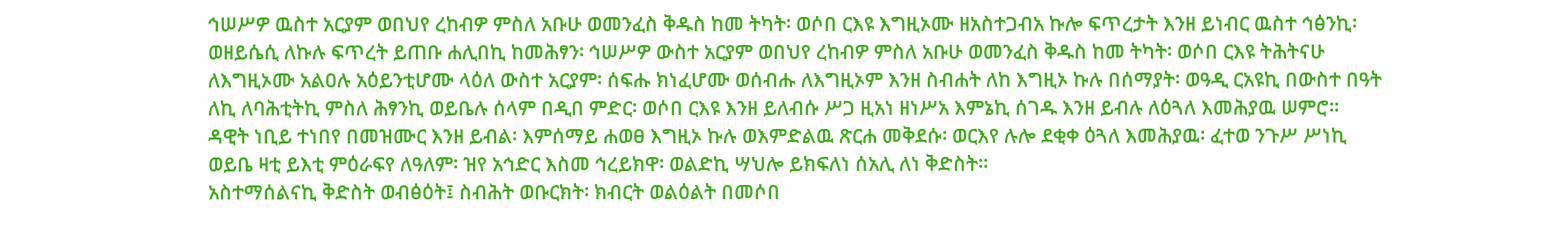ኅሠሥዎ ዉስተ አርያም ወበህየ ረከብዎ ምስለ አቡሁ ወመንፈስ ቅዱስ ከመ ትካት፡ ወሶበ ርእዩ እግዚኦሙ ዘአስተጋብአ ኩሎ ፍጥረታት እንዘ ይነብር ዉስተ ኅፅንኪ፡ ወዘይሴሲ ለኩሉ ፍጥረት ይጠቡ ሐሊበኪ ከመሕፃን፡ ኅሠሥዎ ውስተ አርያም ወበህየ ረከብዎ ምስለ አቡሁ ወመንፈስ ቅዱስ ከመ ትካት፡ ወሶበ ርእዩ ትሕትናሁ ለእግዚኦሙ አልዐሉ አዕይንቲሆሙ ላዕለ ውስተ አርያም፡ ሰፍሑ ክነፈሆሙ ወሰብሑ ለእግዚኦም እንዘ ስብሐት ለከ እግዚኦ ኩሉ በሰማያት፡ ወዓዲ ርአዩኪ በውስተ በዓት ለኪ ለባሕቲትኪ ምስለ ሕፃንኪ ወይቤሉ ሰላም በዲበ ምድር፡ ወሶበ ርእዩ እንዘ ይለብሱ ሥጋ ዚአነ ዘነሥአ እምኔኪ ሰገዱ እንዘ ይብሉ ለዕጓለ እመሕያዉ ሠምሮ። ዳዊት ነቢይ ተነበየ በመዝሙር እንዘ ይብል፡ እምሰማይ ሐወፀ እግዚኦ ኩሉ ወእምድልዉ ጽርሐ መቅደሱ፡ ወርእየ ሉሎ ደቂቀ ዕጓለ እመሕያዉ፡ ፈተወ ንጉሥ ሥነኪ ወይቤ ዛቲ ይእቲ ምዕራፍየ ለዓለም፡ ዝየ አኅድር እስመ ኅረይክዋ፡ ወልድኪ ሣህሎ ይክፍለነ ሰአሊ ለነ ቅድስት።
አስተማሰልናኪ ቅድስት ወብፅዕት፤ ስብሕት ወቡርክት፡ ክብርት ወልዕልት በመሶበ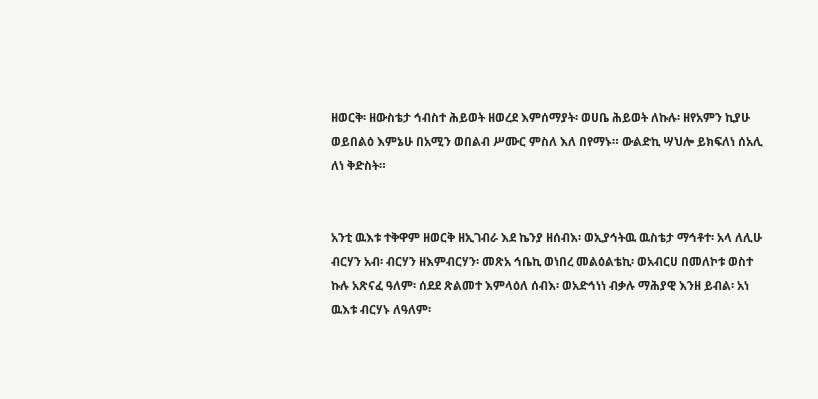ዘወርቅ፡ ዘውስቴታ ኅብስተ ሕይወት ዘወረደ እምሰማያት፡ ወሀቤ ሕይወት ለኩሉ፡ ዘየአምን ኪያሁ ወይበልዕ እምኔሁ በአሚን ወበልብ ሥሙር ምስለ እለ በየማኑ። ውልድኪ ሣህሎ ይክፍለነ ሰአሊ ለነ ቅድስት።


አንቲ ዉእቱ ተቅዋም ዘወርቅ ዘኢገብራ እደ ኬንያ ዘሰብእ፡ ወኢያኅትዉ ዉስቴታ ማኅቶተ፡ አላ ለሊሁ ብርሃን አብ፡ ብርሃን ዘእምብርሃን፡ መጽአ ኅቤኪ ወነበረ መልዕልቴኪ፡ ወአብርሀ በመለኮቱ ወስተ ኩሉ አጽናፈ ዓለም፡ ሰደደ ጽልመተ እምላዕለ ሰብእ፡ ወአድኅነነ ብቃሉ ማሕያዊ እንዘ ይብል፡ አነ ዉእቱ ብርሃኑ ለዓለም፡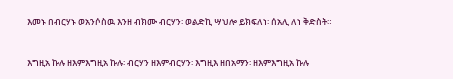እመኑ በብርሃኑ ወአንሶስዉ እንዘ ብክሙ ብርሃን፡ ወልድኪ ሣህሎ ይክፍለነ፡ ሰአሊ ለነ ቅድስት።


እግዚአ ኩሉ ዘእምእግዚአ ኩሉ፡ ብርሃን ዘእምብርሃን፡ እግዚእ ዘበአማን፡ ዘእምእግዚአ ኩሉ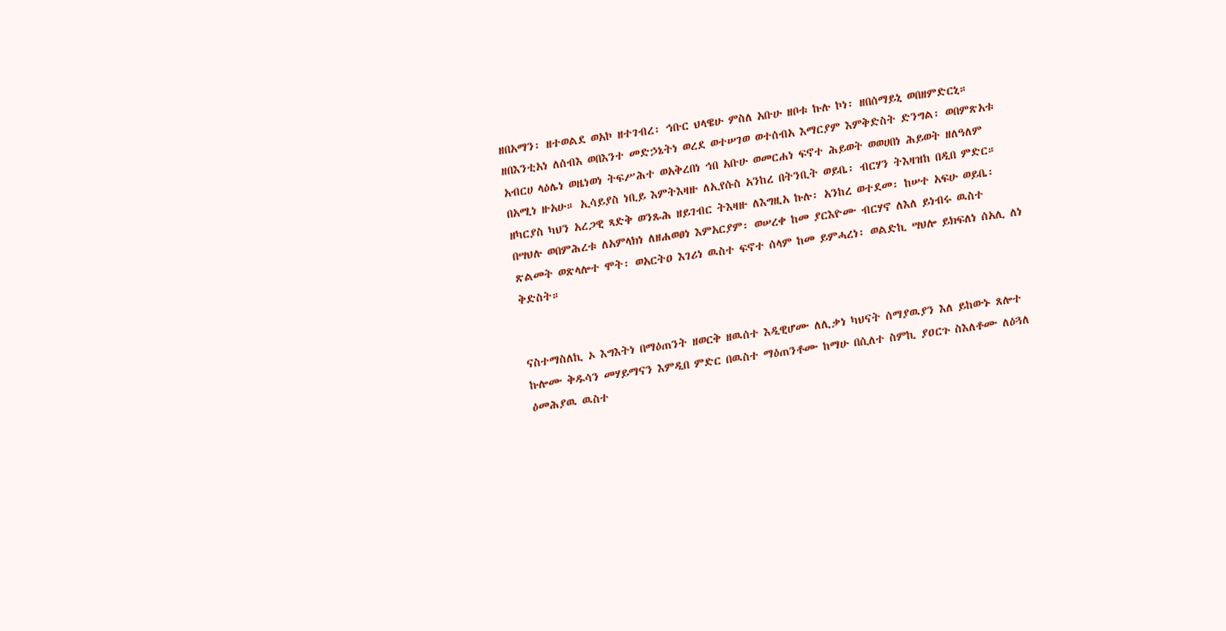ዘበአማን፡ ዘተወልደ ወአኮ ዘተገብረ፡ ኅቡር ህላዌሁ ምስለ አቡሁ ዘቦቱ ኩሉ ኮነ፡ ዘበሰማይኒ ወበዘምድርኒ። ዘበእንቲአነ ለሰብእ ወበእንተ መድኃኔትነ ወረደ ወተሠገወ ወተሰብአ እማርያም እምቅድስት ድንግል፡ ወበምጽአቱ አብርሀ ላዕሌነ ወዜነወነ ትፍሥሕተ ወአቅረበነ ኅበ አቡሁ ወመርሐነ ፍኖተ ሕይወት ወወሀበነ ሕይወት ዘለዓለም በአሚነ ዙአሁ። ኢሳይያስ ነቢይ እምትእዛዙ ለኢየሱስ አንከረ በትንቢት ወይቤ፡ ብርሃን ትእዛዝከ በዲበ ምድር። ዘካርያስ ካህን አረጋዊ ጻድቅ ወንጹሕ ዘይገብር ትእዛዙ ለእግዚአ ኩሉ፡ አንከረ ወተደመ፡ ከሠተ አፍሁ ወይቤ፡ በሣህሉ ወበምሕረቱ ለአምላክነ ለዘሐወፀነ እምአርያም፡ ወሠረቀ ከመ ያርእዮሙ ብርሃኖ ለእለ ይነብሩ ዉስተ ጽልመት ወጽላሎተ ሞት፡ ወአርትዐ እገሪነ ዉስተ ፍኖተ ሰላም ከመ ይምሓረነ፡ ወልድኪ ሣህሎ ይክፍለነ ሰአሊ ለነ ቅድስት።


ናስተማስለኪ ኦ እግእትነ በማዕጠንት ዘወርቅ ዘዉሰተ እዲዊሆሙ ለሊቃነ ካህናት ሰማያዉያን እለ ይከውኑ ጸሎተ ኩሎሙ ቅዱሳን መሃይማናን እምዲበ ምድር በዉስተ ማዕጠንቶሙ ከማሁ በሲለተ ስምኪ ያዐርጉ ስእለቶሙ ለዕጓለ ዕመሕያዉ ዉስተ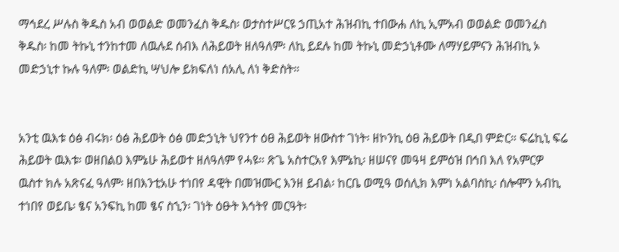ማኅደረ ሥሉስ ቅዱስ አብ ወወልድ ወመንፈስ ቅዱስ፡ ወታስተሥርዩ ኃጢአተ ሕዝብኪ ተበውሐ ለኪ ኢምአብ ወወልድ ወመንፈስ ቅዱስ፡ ከመ ትኩኒ ተንከተመ ለዉሉደ ሰብእ ለሕይወት ዘለዓለም፡ ለኪ ይደሉ ከመ ትኩኒ መድኃኒቶሙ ለማሃይምናን ሕዝብኪ ኦ መድኃኒተ ኩሉ ዓለም፡ ወልድኪ ሣህሎ ይክፍለነ ሰአሊ ለነ ቅድስት።


አንቲ ዉእቱ ዕፅ ብሩክ፡ ዕፅ ሕይወት ዕፅ መድኃኒት ህየንተ ዕፀ ሕይወት ዘውስተ ገነት፡ ዘኮንኪ ዕፀ ሕይወት በዲበ ምድር። ፍሬኪኒ ፍሬ ሕይወት ዉእቱ፡ ወዘበልዐ እምኔሁ ሕይወተ ዘለዓለም የሓዩ። ጽጌ አስተርአየ እምኔኪ፡ ዘሠናየ መዓዛ ይምዕዝ በኅበ እለ የአምርዎ ዉስተ ክሉ አጽናፈ ዓለም፡ ዘበእንቲአሁ ተነበየ ዳዊት በመዝሙር እንዘ ይብል፡ ከርቤ ወሚዓ ወሰሊክ እምነ አልባስኪ፡ ሰሎሞን አብኪ ተነበየ ወይቤ፡ ፄና አንፍኪ ከመ ፄና ስኂን፡ ገነት ዕፁት እኅትየ መርዓት፡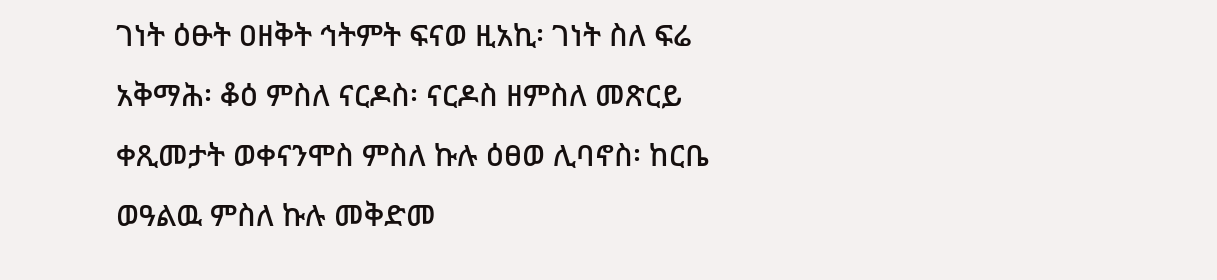ገነት ዕፁት ዐዘቅት ኅትምት ፍናወ ዚአኪ፡ ገነት ስለ ፍሬ አቅማሕ፡ ቆዕ ምስለ ናርዶስ፡ ናርዶስ ዘምስለ መጽርይ ቀጺመታት ወቀናንሞስ ምስለ ኩሉ ዕፀወ ሊባኖስ፡ ከርቤ ወዓልዉ ምስለ ኩሉ መቅድመ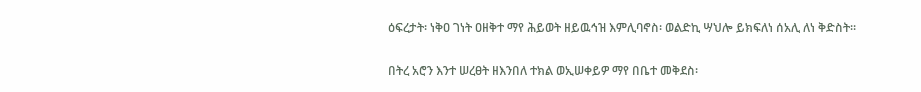ዕፍረታት፡ ነቅዐ ገነት ዐዘቅተ ማየ ሕይወት ዘይዉኅዝ እምሊባኖስ፡ ወልድኪ ሣህሎ ይክፍለነ ሰአሊ ለነ ቅድስት።


በትረ አሮን እንተ ሠረፀት ዘእንበለ ተክል ወኢሠቀይዎ ማየ በቤተ መቅደስ፡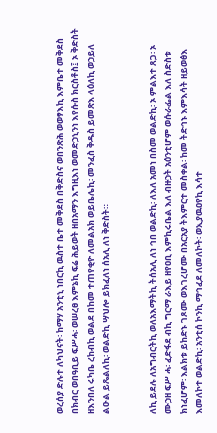ወረሰያ ድሉተ ለካህናት፡ ከማሃ አንቲኒ ነበርኪ ዉስተ ቤተ መቅደስ በቅድስና ወበንጽሕ ወወፃእኪ እምቤተ መቅደስ በክብር ወበዓቢይ ፍሥሓ፡ ወሠረፀ እምኔኪ ፍሬ ሕይወት ዘበአማን እግዚእነ ወመድኃኒንነ እየሱስ ክርስቶስ፤ ኦ ቅድስት ዘእንበለ ሩካቤ ረከብኪ ወልደ በከመ ተጠየቂዮ ለመልአክ ወይቤሌኪ፡ መንፈስ ቅዱስ ይመጽእ ላዕለኪ ወኃይለ ልዑል ይጼልለኪ፡ ወልድኪ ሣህሎ ይክፈለነ ሰአሊ ለነ ቅድስት።


ለኪ ይደሉ ለአግብርትኪ ወለአእማትኪ ትሰአሊ ለነ ኅበ ወልድኪ፡ ለእለ አመነ በስመ ወልድኪ፡ ኦ ምልእተ ጸጋ፡ ኦ ሙኃዘ ፍሥ ሓ፡ ፈድፋደ ብኪ ግርማ ራእይ ዘየዐቢ እምኪሩቤል እለ ብዙኃት አዕንቲሆም ወሱራፌል እለ ስድስቱ ክነፈሆም፡ እልክቱ ይከድኑ ገጾሙ ወእገረሆሙ በአርአያ ትእምርተ መስቀል፡ ከመ ትድኅኑ እምእሳት ዘይወፅእ እመለኮተ ወልድኪ፡ አንቲሰ ኮንኪ ማኅፈደ ለመለኮት፡ ወኢያዉዐየኪ እሳተ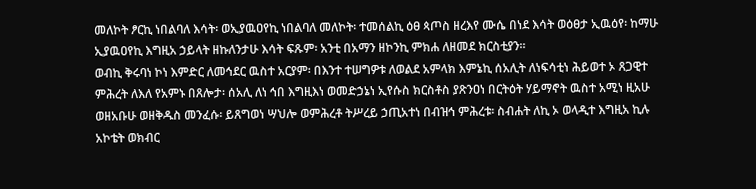መለኮት ፆርኪ ነበልባለ እሳት፡ ወኢያዉዐየኪ ነበልባለ መለኮት፡ ተመሰልኪ ዕፀ ጳጦስ ዘረእየ ሙሴ በነደ እሳት ወዕፀታ ኢዉዕየ፡ ከማሁ ኢያዉዐየኪ እግዚአ ኃይላት ዘኩለንታሁ እሳት ፍጹም፡ አንቲ በአማን ዘኮንኪ ምክሐ ለዘመደ ክርስቲያን።
ወብኪ ቅሩባነ ኮነ እምድር ለመኅደር ዉስተ አርያም፡ በእንተ ተሠግዎቱ ለወልደ አምላክ እምኔኪ ሰአሊት ለነፍሳቲነ ሕይወተ ኦ ጸጋዊተ ምሕረት ለእለ የአምኑ በጸሎታ፡ ሰአሊ ለነ ኅበ እግዚእነ ወመድኃኔነ ኢየሱስ ክርስቶስ ያጽንዐነ በርትዕት ሃይማኖት ዉስተ አሚነ ዚአሁ ወዘአቡሁ ወዘቅዱስ መንፈሱ፡ ይጸግወነ ሣህሎ ወምሕረቶ ትሥረይ ኃጢአተነ በብዝኅ ምሕረቱ፡ ስብሐት ለኪ ኦ ወላዲተ እግዚአ ኪሉ አኮቴት ወክብር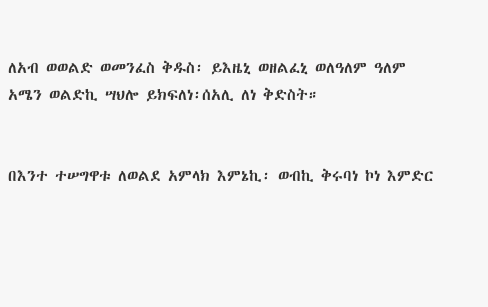ለአብ ወወልድ ወመንፈስ ቅዱስ፡ ይእዜኒ ወዘልፈኒ ወለዓለም ዓለም አሜን ወልድኪ ሣህሎ ይክፍለነ፡ሰአሊ ለነ ቅድስት።


በእንተ ተሠግዋቱ ለወልደ አምላክ እምኔኪ፡ ወብኪ ቅሩባነ ኮነ እምድር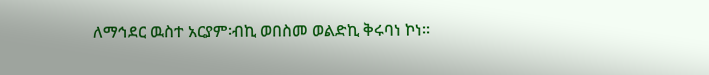ለማኅደር ዉስተ አርያም፡ብኪ ወበስመ ወልድኪ ቅሩባነ ኮነ።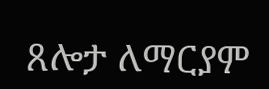ጸሎታ ለማርያም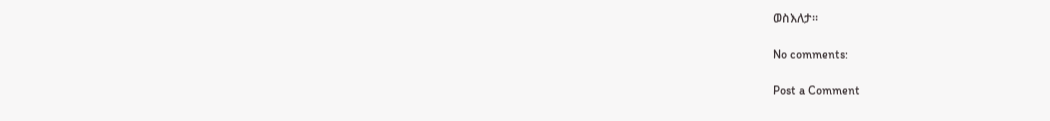ወስእለታ።

No comments:

Post a Comment